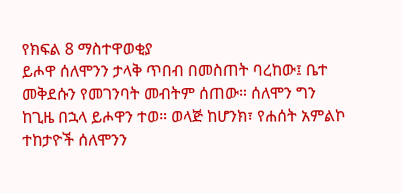የክፍል 8 ማስተዋወቂያ
ይሖዋ ሰለሞንን ታላቅ ጥበብ በመስጠት ባረከው፤ ቤተ መቅደሱን የመገንባት መብትም ሰጠው። ሰለሞን ግን ከጊዜ በኋላ ይሖዋን ተወ። ወላጅ ከሆንክ፣ የሐሰት አምልኮ ተከታዮች ሰለሞንን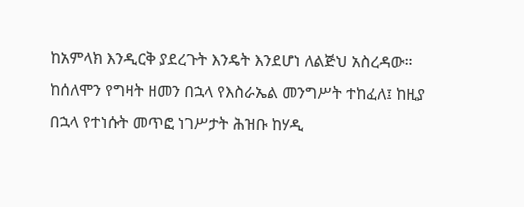ከአምላክ እንዲርቅ ያደረጉት እንዴት እንደሆነ ለልጅህ አስረዳው። ከሰለሞን የግዛት ዘመን በኋላ የእስራኤል መንግሥት ተከፈለ፤ ከዚያ በኋላ የተነሱት መጥፎ ነገሥታት ሕዝቡ ከሃዲ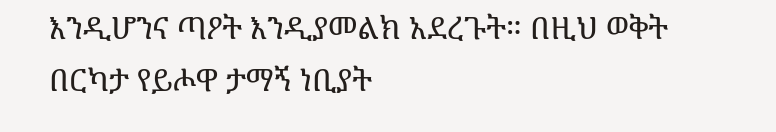እንዲሆንና ጣዖት እንዲያመልክ አደረጉት። በዚህ ወቅት በርካታ የይሖዋ ታማኝ ነቢያት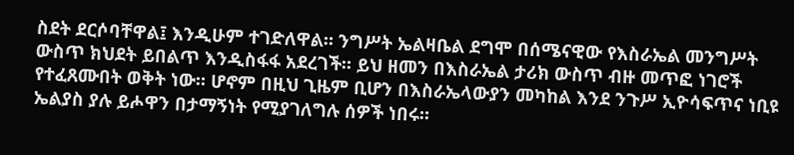ስደት ደርሶባቸዋል፤ እንዲሁም ተገድለዋል። ንግሥት ኤልዛቤል ደግሞ በሰሜናዊው የእስራኤል መንግሥት ውስጥ ክህደት ይበልጥ እንዲስፋፋ አደረገች። ይህ ዘመን በእስራኤል ታሪክ ውስጥ ብዙ መጥፎ ነገሮች የተፈጸሙበት ወቅት ነው። ሆኖም በዚህ ጊዜም ቢሆን በእስራኤላውያን መካከል እንደ ንጉሥ ኢዮሳፍጥና ነቢዩ ኤልያስ ያሉ ይሖዋን በታማኝነት የሚያገለግሉ ሰዎች ነበሩ።